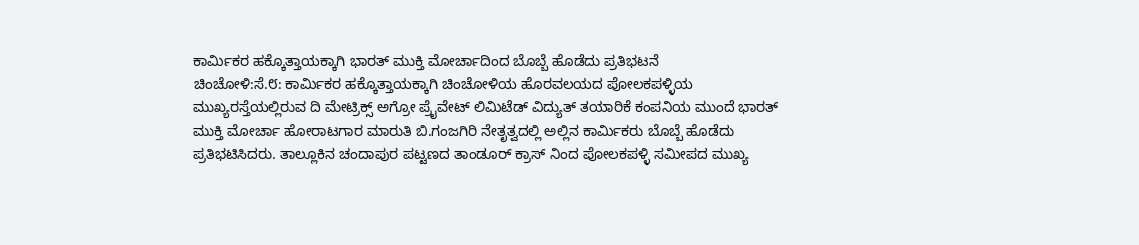ಕಾರ್ಮಿಕರ ಹಕ್ಕೊತ್ತಾಯಕ್ಕಾಗಿ ಭಾರತ್ ಮುಕ್ತಿ ಮೋರ್ಚಾದಿಂದ ಬೊಬ್ಬೆ ಹೊಡೆದು ಪ್ರತಿಭಟನೆ
ಚಿಂಚೋಳಿ:ಸೆ.೮: ಕಾರ್ಮಿಕರ ಹಕ್ಕೊತ್ತಾಯಕ್ಕಾಗಿ ಚಿಂಚೋಳಿಯ ಹೊರವಲಯದ ಪೋಲಕಪಳ್ಳಿಯ ಮುಖ್ಯರಸ್ತೆಯಲ್ಲಿರುವ ದಿ ಮೇಟ್ರಿಕ್ಸ್ ಅಗ್ರೋ ಪ್ರೈವೇಟ್ ಲಿಮಿಟೆಡ್ ವಿದ್ಯುತ್ ತಯಾರಿಕೆ ಕಂಪನಿಯ ಮುಂದೆ ಭಾರತ್ ಮುಕ್ತಿ ಮೋರ್ಚಾ ಹೋರಾಟಗಾರ ಮಾರುತಿ ಬಿ.ಗಂಜಗಿರಿ ನೇತೃತ್ವದಲ್ಲಿ ಅಲ್ಲಿನ ಕಾರ್ಮಿಕರು ಬೊಬ್ಬೆ ಹೊಡೆದು ಪ್ರತಿಭಟಿಸಿದರು. ತಾಲ್ಲೂಕಿನ ಚಂದಾಪುರ ಪಟ್ಟಣದ ತಾಂಡೂರ್ ಕ್ರಾಸ್ ನಿಂದ ಪೋಲಕಪಳ್ಳಿ ಸಮೀಪದ ಮುಖ್ಯ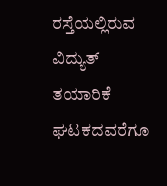ರಸ್ತೆಯಲ್ಲಿರುವ ವಿದ್ಯುತ್ ತಯಾರಿಕೆ ಘಟಕದವರೆಗೂ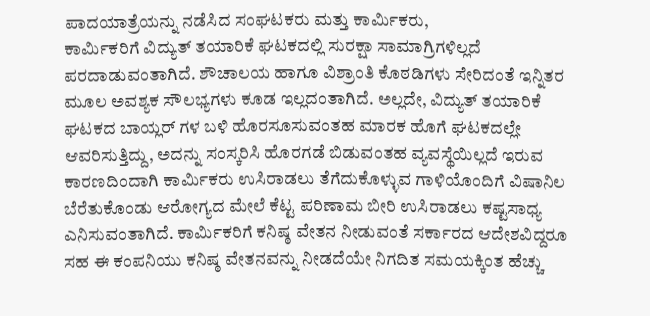ಪಾದಯಾತ್ರೆಯನ್ನು ನಡೆಸಿದ ಸಂಘಟಕರು ಮತ್ತು ಕಾರ್ಮಿಕರು,
ಕಾರ್ಮಿಕರಿಗೆ ವಿದ್ಯುತ್ ತಯಾರಿಕೆ ಘಟಕದಲ್ಲಿ ಸುರಕ್ಷಾ ಸಾಮಾಗ್ರಿಗಳಿಲ್ಲದೆ ಪರದಾಡುವಂತಾಗಿದೆ. ಶೌಚಾಲಯ ಹಾಗೂ ವಿಶ್ರಾಂತಿ ಕೊಠಡಿಗಳು ಸೇರಿದಂತೆ ಇನ್ನಿತರ ಮೂಲ ಅವಶ್ಯಕ ಸೌಲಭ್ಯಗಳು ಕೂಡ ಇಲ್ಲದಂತಾಗಿದೆ. ಅಲ್ಲದೇ, ವಿದ್ಯುತ್ ತಯಾರಿಕೆ ಘಟಕದ ಬಾಯ್ಲರ್ ಗಳ ಬಳಿ ಹೊರಸೂಸುವಂತಹ ಮಾರಕ ಹೊಗೆ ಘಟಕದಲ್ಲೇ ಆವರಿಸುತ್ತಿದ್ದು, ಅದನ್ನು ಸಂಸ್ಕರಿಸಿ ಹೊರಗಡೆ ಬಿಡುವಂತಹ ವ್ಯವಸ್ಥೆಯಿಲ್ಲದೆ ಇರುವ ಕಾರಣದಿಂದಾಗಿ ಕಾರ್ಮಿಕರು ಉಸಿರಾಡಲು ತೆಗೆದುಕೊಳ್ಳುವ ಗಾಳಿಯೊಂದಿಗೆ ವಿಷಾನಿಲ ಬೆರೆತುಕೊಂಡು ಆರೋಗ್ಯದ ಮೇಲೆ ಕೆಟ್ಟ ಪರಿಣಾಮ ಬೀರಿ ಉಸಿರಾಡಲು ಕಷ್ಟಸಾಧ್ಯ ಎನಿಸುವಂತಾಗಿದೆ. ಕಾರ್ಮಿಕರಿಗೆ ಕನಿಷ್ಠ ವೇತನ ನೀಡುವಂತೆ ಸರ್ಕಾರದ ಆದೇಶವಿದ್ದರೂ ಸಹ ಈ ಕಂಪನಿಯು ಕನಿಷ್ಠ ವೇತನವನ್ನು ನೀಡದೆಯೇ ನಿಗದಿತ ಸಮಯಕ್ಕಿಂತ ಹೆಚ್ಚು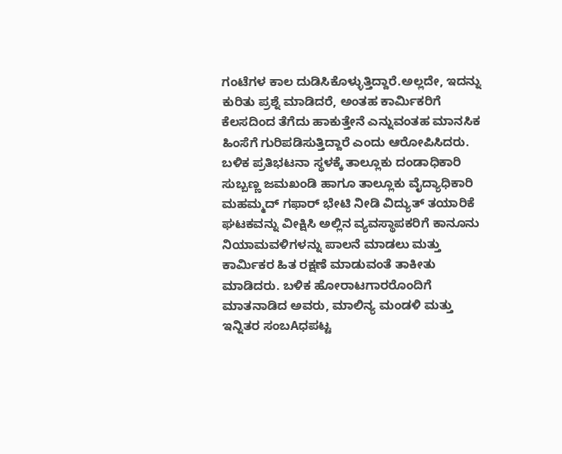ಗಂಟೆಗಳ ಕಾಲ ದುಡಿಸಿಕೊಳ್ಳುತ್ತಿದ್ದಾರೆ.ಅಲ್ಲದೇ, ಇದನ್ನು ಕುರಿತು ಪ್ರಶ್ನೆ ಮಾಡಿದರೆ, ಅಂತಹ ಕಾರ್ಮಿಕರಿಗೆ ಕೆಲಸದಿಂದ ತೆಗೆದು ಹಾಕುತ್ತೇನೆ ಎನ್ನುವಂತಹ ಮಾನಸಿಕ ಹಿಂಸೆಗೆ ಗುರಿಪಡಿಸುತ್ತಿದ್ದಾರೆ ಎಂದು ಆರೋಪಿಸಿದರು. ಬಳಿಕ ಪ್ರತಿಭಟನಾ ಸ್ಥಳಕ್ಕೆ ತಾಲ್ಲೂಕು ದಂಡಾಧಿಕಾರಿ ಸುಬ್ಬಣ್ಣ ಜಮಖಂಡಿ ಹಾಗೂ ತಾಲ್ಲೂಕು ವೈದ್ಯಾಧಿಕಾರಿ ಮಹಮ್ಮದ್ ಗಫಾರ್ ಭೇಟಿ ನೀಡಿ ವಿದ್ಯುತ್ ತಯಾರಿಕೆ ಘಟಕವನ್ನು ವೀಕ್ಷಿಸಿ ಅಲ್ಲಿನ ವ್ಯವಸ್ಥಾಪಕರಿಗೆ ಕಾನೂನು ನಿಯಾಮವಳಿಗಳನ್ನು ಪಾಲನೆ ಮಾಡಲು ಮತ್ತು ಕಾರ್ಮಿಕರ ಹಿತ ರಕ್ಷಣೆ ಮಾಡುವಂತೆ ತಾಕೀತು ಮಾಡಿದರು. ಬಳಿಕ ಹೋರಾಟಗಾರರೊಂದಿಗೆ ಮಾತನಾಡಿದ ಅವರು, ಮಾಲಿನ್ಯ ಮಂಡಳಿ ಮತ್ತು ಇನ್ನಿತರ ಸಂಬAಧಪಟ್ಟ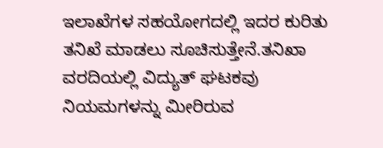ಇಲಾಖೆಗಳ ಸಹಯೋಗದಲ್ಲಿ ಇದರ ಕುರಿತು ತನಿಖೆ ಮಾಡಲು ಸೂಚಿಸುತ್ತೇನೆ.ತನಿಖಾ ವರದಿಯಲ್ಲಿ ವಿದ್ಯುತ್ ಘಟಕವು ನಿಯಮಗಳನ್ನು ಮೀರಿರುವ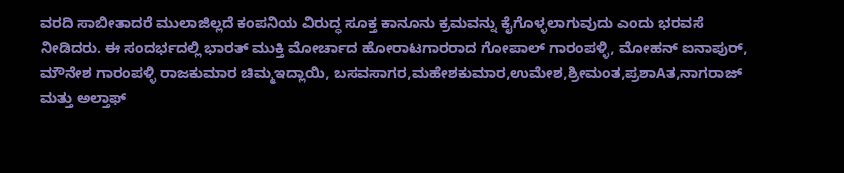ವರದಿ ಸಾಬೀತಾದರೆ ಮುಲಾಜಿಲ್ಲದೆ ಕಂಪನಿಯ ವಿರುದ್ಧ ಸೂಕ್ತ ಕಾನೂನು ಕ್ರಮವನ್ನು ಕೈಗೊಳ್ಳಲಾಗುವುದು ಎಂದು ಭರವಸೆ ನೀಡಿದರು. ಈ ಸಂದರ್ಭದಲ್ಲಿ ಭಾರತ್ ಮುಕ್ತಿ ಮೋರ್ಚಾದ ಹೋರಾಟಗಾರರಾದ ಗೋಪಾಲ್ ಗಾರಂಪಳ್ಳಿ, ಮೋಹನ್ ಐನಾಪುರ್, ಮೌನೇಶ ಗಾರಂಪಳ್ಳಿ ರಾಜಕುಮಾರ ಚಿಮ್ಮಇದ್ಲಾಯಿ, ಬಸವಸಾಗರ,ಮಹೇಶಕುಮಾರ,ಉಮೇಶ,ಶ್ರೀಮಂತ,ಪ್ರಶಾAತ,ನಾಗರಾಜ್ ಮತ್ತು ಅಲ್ತಾಫ್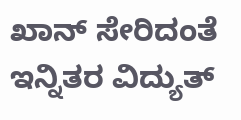ಖಾನ್ ಸೇರಿದಂತೆ ಇನ್ನಿತರ ವಿದ್ಯುತ್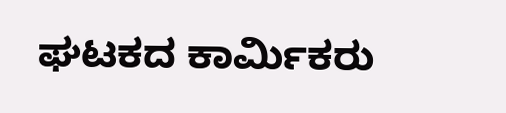ಘಟಕದ ಕಾರ್ಮಿಕರು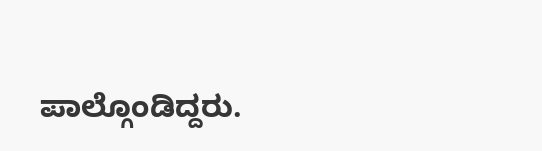ಪಾಲ್ಗೊಂಡಿದ್ದರು.